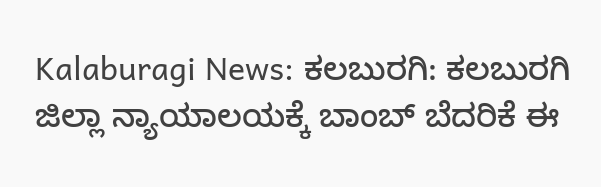Kalaburagi News: ಕಲಬುರಗಿ: ಕಲಬುರಗಿ ಜಿಲ್ಲಾ ನ್ಯಾಯಾಲಯಕ್ಕೆ ಬಾಂಬ್ ಬೆದರಿಕೆ ಈ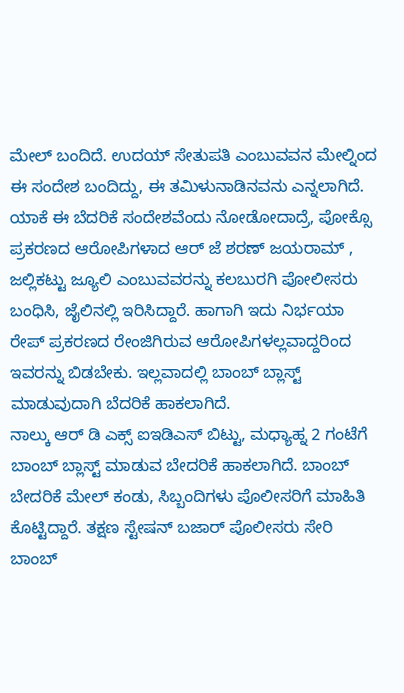ಮೇಲ್ ಬಂದಿದೆ. ಉದಯ್ ಸೇತುಪತಿ ಎಂಬುವವನ ಮೇಲ್ನಿಂದ ಈ ಸಂದೇಶ ಬಂದಿದ್ದು, ಈ ತಮಿಳುನಾಡಿನವನು ಎನ್ನಲಾಗಿದೆ.
ಯಾಕೆ ಈ ಬೆದರಿಕೆ ಸಂದೇಶವೆಂದು ನೋಡೋದಾದ್ರೆ, ಪೋಕ್ಸೊ ಪ್ರಕರಣದ ಆರೋಪಿಗಳಾದ ಆರ್ ಜೆ ಶರಣ್ ಜಯರಾಮ್ , ಜಲ್ಲಿಕಟ್ಟು ಜ್ಯೂಲಿ ಎಂಬುವವರನ್ನು ಕಲಬುರಗಿ ಪೋಲೀಸರು ಬಂಧಿಸಿ, ಜೈಲಿನಲ್ಲಿ ಇರಿಸಿದ್ದಾರೆ. ಹಾಗಾಗಿ ಇದು ನಿರ್ಭಯಾ ರೇಪ್ ಪ್ರಕರಣದ ರೇಂಜಿಗಿರುವ ಆರೋಪಿಗಳಲ್ಲವಾದ್ದರಿಂದ ಇವರನ್ನು ಬಿಡಬೇಕು. ಇಲ್ಲವಾದಲ್ಲಿ ಬಾಂಬ್ ಬ್ಲಾಸ್ಟ್ ಮಾಡುವುದಾಗಿ ಬೆದರಿಕೆ ಹಾಕಲಾಗಿದೆ.
ನಾಲ್ಕು ಆರ್ ಡಿ ಎಕ್ಸ್ ಐಇಡಿಎಸ್ ಬಿಟ್ಟು, ಮಧ್ಯಾಹ್ನ 2 ಗಂಟೆಗೆ ಬಾಂಬ್ ಬ್ಲಾಸ್ಟ್ ಮಾಡುವ ಬೇದರಿಕೆ ಹಾಕಲಾಗಿದೆ. ಬಾಂಬ್ ಬೇದರಿಕೆ ಮೇಲ್ ಕಂಡು, ಸಿಬ್ಬಂದಿಗಳು ಪೊಲೀಸರಿಗೆ ಮಾಹಿತಿ ಕೊಟ್ಟಿದ್ದಾರೆ. ತಕ್ಷಣ ಸ್ಟೇಷನ್ ಬಜಾರ್ ಪೊಲೀಸರು ಸೇರಿ ಬಾಂಬ್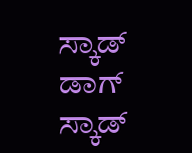ಸ್ಕಾಡ್ ಡಾಗ್ ಸ್ಕಾಡ್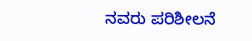ನವರು ಪರಿಶೀಲನೆ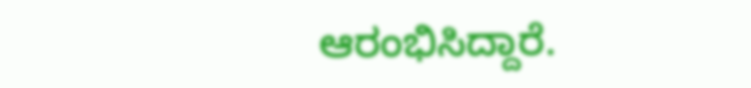ಆರಂಭಿಸಿದ್ದಾರೆ.